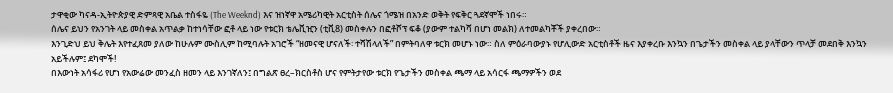ታዋቂው ካናዳ-ኢትዮጵያዊ ድምጻዊ አቤል ተስፋዬ (The Weeknd) እና ዝነኛዋ አሜሪካዊት አርቲስት ሰሌና ጎሜዝ በአንድ ወቅት የፍቅር ጓደኛሞች ነበሩ።
ሰሌና ይህን የአንገት ላይ መስቀል አጥልቃ ከተነሳቸው ፎቶ ላይ ነው የቱርክ ቴሌቪዢን (ቲቪ8) መስቀሉን በፎቶሾፕ ፍቆ (ያውም ተልካሻ በሆነ መልክ) ለተመልካቾች ያቀረበው።
እንጊድህ ይህ ቅሌት እየተፈጸመ ያለው ከሁሉም ሙስሊም ከሚባሉት አገሮች “ዘመናዊ ሆናለች፡ ተሻሽላለች” በምትባለዋ ቱርክ መሆኑ ነው። ስለ ምዕራባውያኑ የሆሊውድ አርቲስቶች ዜና እያቀረቡ እንኳን በጌታችን መስቀል ላይ ያላቸውን ጥላቻ መደበቅ እንኳን አይችሉም፤ ደካሞች!
በእውነት አሳፋሪ የሆነ የአውሬው መንፈስ ዘመን ላይ እንገኛለን፤ በግልጽ ፀረ–ክርስቶስ ሆና የምትታየው ቱርክ የጌታችን መስቀል ጫማ ላይ አሳርፋ ጫማዎችን ወደ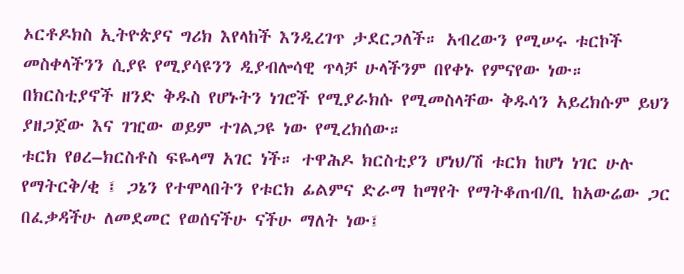ኦርቶዶክስ ኢትዮጵያና ግሪክ እየላከች እንዲረገጥ ታደርጋለች። አብረውን የሚሠሩ ቱርኮች መስቀላችንን ሲያዩ የሚያሳዩንን ዲያብሎሳዊ ጥላቻ ሁላችንም በየቀኑ የምናየው ነው።
በክርስቲያኖች ዘንድ ቅዱስ የሆኑትን ነገሮች የሚያራክሱ የሚመስላቸው ቅዱሳን አይረክሱም ይህን ያዘጋጀው እና ገዢው ወይም ተገልጋዩ ነው የሚረክሰው።
ቱርክ የፀረ–ክርስቶስ ፍዬላማ አገር ነች። ተዋሕዶ ክርስቲያን ሆነህ/ሽ ቱርክ ከሆነ ነገር ሁሉ የማትርቅ/ቂ ፤ ጋኔን የተሞላበትን የቱርክ ፊልምና ድራማ ከማየት የማትቆጠብ/ቢ ከአውሬው ጋር በፈቃዳችሁ ለመደመር የወሰናችሁ ናችሁ ማለት ነው፤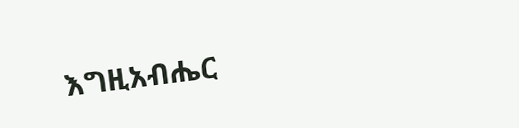እግዚአብሔር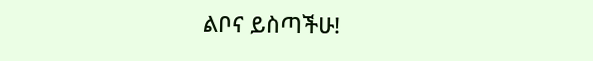ልቦና ይስጣችሁ!